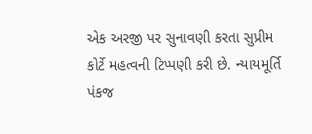એક અરજી પર સુનાવણી કરતા સુપ્રીમ કોર્ટે મહત્વની ટિપ્પણી કરી છે. ન્યાયમૂર્તિ પંકજ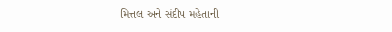મિત્તલ અને સંદીપ મહેતાની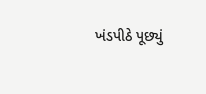ખંડપીઠે પૂછ્યું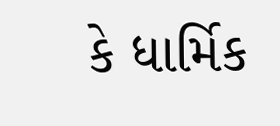કે ધાર્મિક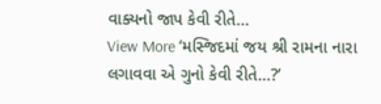વાક્યનો જાપ કેવી રીતે…
View More ‘મસ્જિદમાં જય શ્રી રામના નારા લગાવવા એ ગુનો કેવી રીતે…?’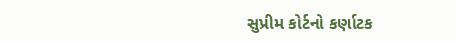સુપ્રીમ કોર્ટનો કર્ણાટક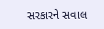સરકારને સવાલ